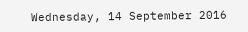Wednesday, 14 September 2016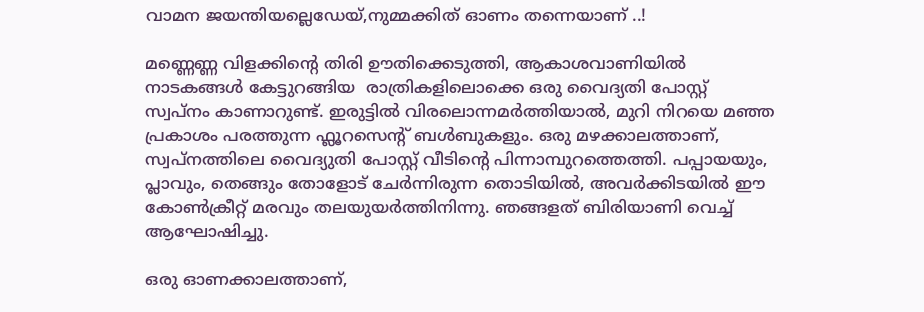വാമന ജയന്തിയല്ലെഡേയ്,നുമ്മക്കിത് ഓണം തന്നെയാണ് ..!

മണ്ണെണ്ണ വിളക്കിന്റെ തിരി ഊതിക്കെടുത്തി, ആകാശവാണിയിൽ നാടകങ്ങൾ കേട്ടുറങ്ങിയ  രാത്രികളിലൊക്കെ ഒരു വൈദ്യതി പോസ്റ്റ് സ്വപ്നം കാണാറുണ്ട്. ഇരുട്ടിൽ വിരലൊന്നമർത്തിയാൽ, മുറി നിറയെ മഞ്ഞ പ്രകാശം പരത്തുന്ന ഫ്ലൂറസെന്റ് ബൾബുകളും. ഒരു മഴക്കാലത്താണ്, സ്വപ്നത്തിലെ വൈദ്യുതി പോസ്റ്റ് വീടിന്റെ പിന്നാമ്പുറത്തെത്തി. പപ്പായയും, പ്ലാവും, തെങ്ങും തോളോട് ചേർന്നിരുന്ന തൊടിയിൽ, അവർക്കിടയിൽ ഈ കോൺക്രീറ്റ് മരവും തലയുയർത്തിനിന്നു. ഞങ്ങളത് ബിരിയാണി വെച്ച് ആഘോഷിച്ചു.

ഒരു ഓണക്കാലത്താണ്,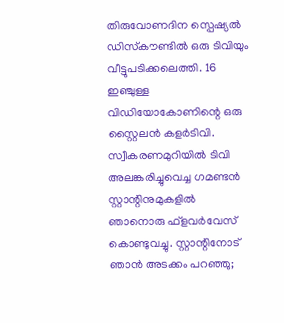തിരുവോണദിന സ്പെഷ്യൽ ഡിസ്‌കൗണ്ടിൽ ഒരു ടിവിയും  വീട്ടുപടിക്കലെത്തി. 16 ഇഞ്ചുള്ള വിഡിയോകോണിന്റെ ഒരു സ്റ്റൈലൻ കളർടിവി. സ്വീകരണമുറിയിൽ ടിവി അലങ്കരിച്ചുവെച്ച ഗമണ്ടൻ സ്റ്റാന്റിനുമുകളിൽ ഞാനൊരു ഫ്‌ളവർവേസ് കൊണ്ടുവച്ചു. സ്റ്റാന്റിനോട് ഞാൻ അടക്കം പറഞ്ഞു;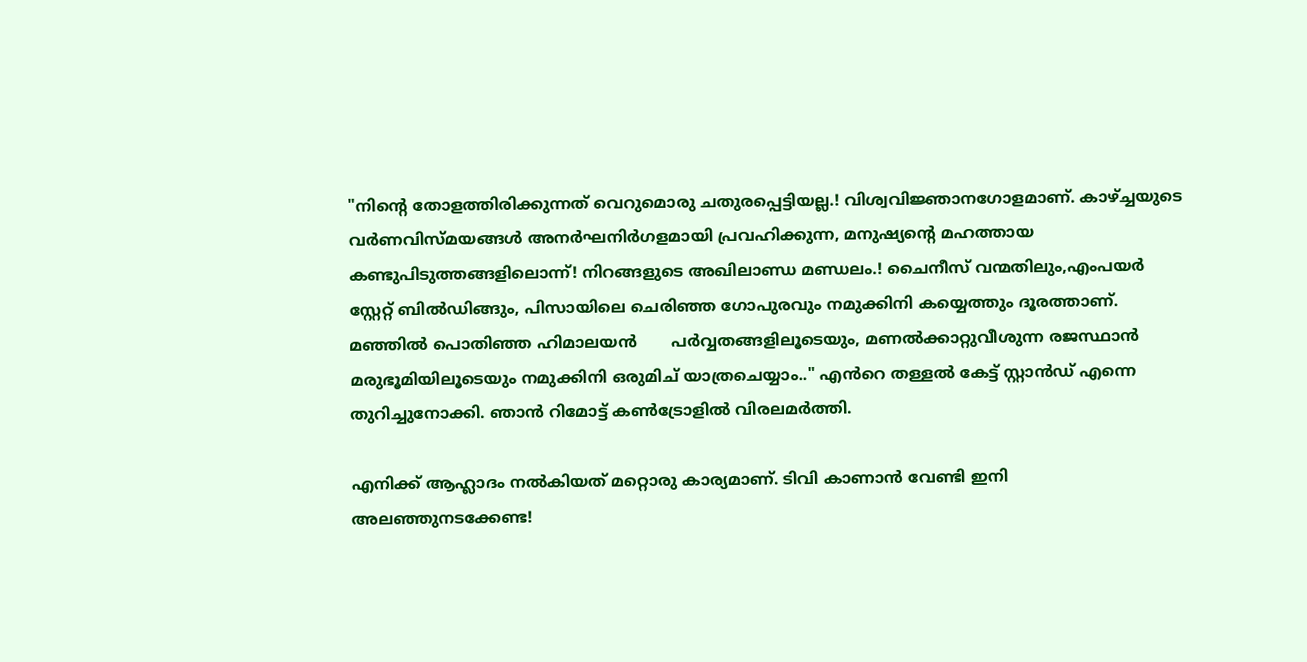"നിന്റെ തോളത്തിരിക്കുന്നത് വെറുമൊരു ചതുരപ്പെട്ടിയല്ല.! വിശ്വവിജ്ഞാനഗോളമാണ്. കാഴ്ച്ചയുടെ വർണവിസ്മയങ്ങൾ അനർഘനിർഗളമായി പ്രവഹിക്കുന്ന, മനുഷ്യന്റെ മഹത്തായ കണ്ടുപിടുത്തങ്ങളിലൊന്ന്! നിറങ്ങളുടെ അഖിലാണ്ഡ മണ്ഡലം.! ചൈനീസ് വന്മതിലും,എംപയർ സ്റ്റേറ്റ് ബിൽഡിങ്ങും, പിസായിലെ ചെരിഞ്ഞ ഗോപുരവും നമുക്കിനി കയ്യെത്തും ദൂരത്താണ്. മഞ്ഞിൽ പൊതിഞ്ഞ ഹിമാലയൻ       പർവ്വതങ്ങളിലൂടെയും, മണൽക്കാറ്റുവീശുന്ന രജസ്ഥാൻ മരുഭൂമിയിലൂടെയും നമുക്കിനി ഒരുമിച് യാത്രചെയ്യാം.." എൻറെ തള്ളൽ കേട്ട് സ്റ്റാൻഡ് എന്നെ തുറിച്ചുനോക്കി. ഞാൻ റിമോട്ട് കൺട്രോളിൽ വിരലമർത്തി.

എനിക്ക് ആഹ്ലാദം നൽകിയത് മറ്റൊരു കാര്യമാണ്. ടിവി കാണാൻ വേണ്ടി ഇനി അലഞ്ഞുനടക്കേണ്ട!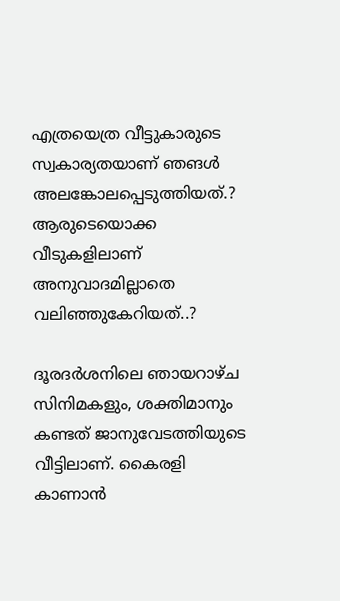എത്രയെത്ര വീട്ടുകാരുടെ സ്വകാര്യതയാണ് ഞങൾ അലങ്കോലപ്പെടുത്തിയത്.? ആരുടെയൊക്ക വീടുകളിലാണ് അനുവാദമില്ലാതെ വലിഞ്ഞുകേറിയത്..?

ദൂരദർശനിലെ ഞായറാഴ്ച സിനിമകളും, ശക്തിമാനും കണ്ടത് ജാനുവേടത്തിയുടെ വീട്ടിലാണ്. കൈരളി കാണാൻ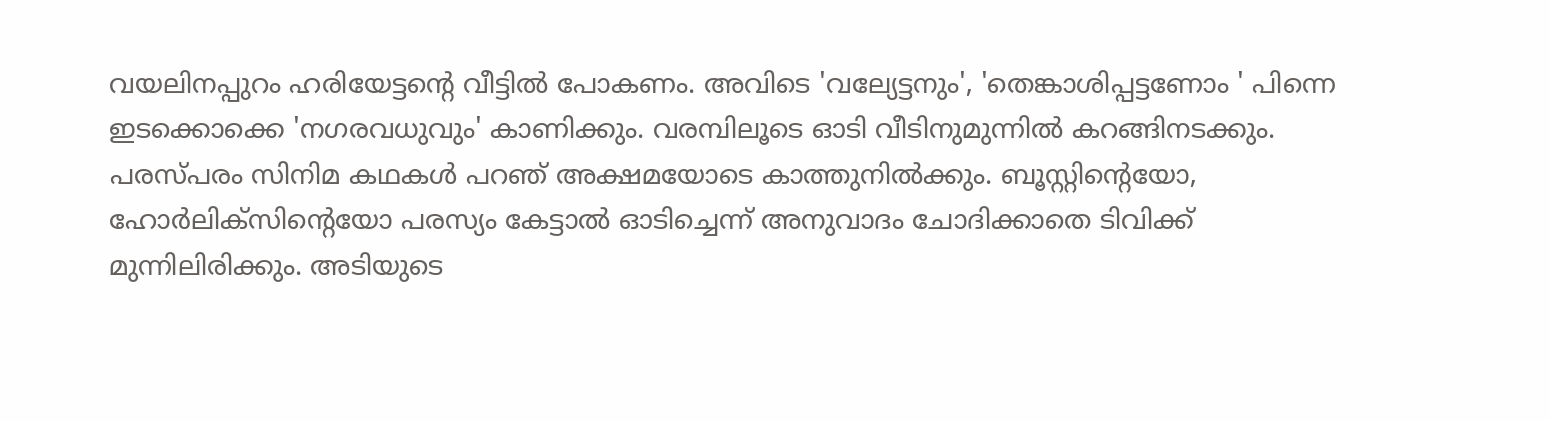വയലിനപ്പുറം ഹരിയേട്ടന്റെ വീട്ടിൽ പോകണം. അവിടെ 'വല്യേട്ടനും', 'തെങ്കാശിപ്പട്ടണോം ' പിന്നെ
ഇടക്കൊക്കെ 'നഗരവധുവും' കാണിക്കും. വരമ്പിലൂടെ ഓടി വീടിനുമുന്നിൽ കറങ്ങിനടക്കും. പരസ്പരം സിനിമ കഥകൾ പറഞ്‍ അക്ഷമയോടെ കാത്തുനിൽക്കും. ബൂസ്റ്റിന്റെയോ, ഹോർലിക്സിന്റെയോ പരസ്യം കേട്ടാൽ ഓടിച്ചെന്ന് അനുവാദം ചോദിക്കാതെ ടിവിക്ക് മുന്നിലിരിക്കും. അടിയുടെ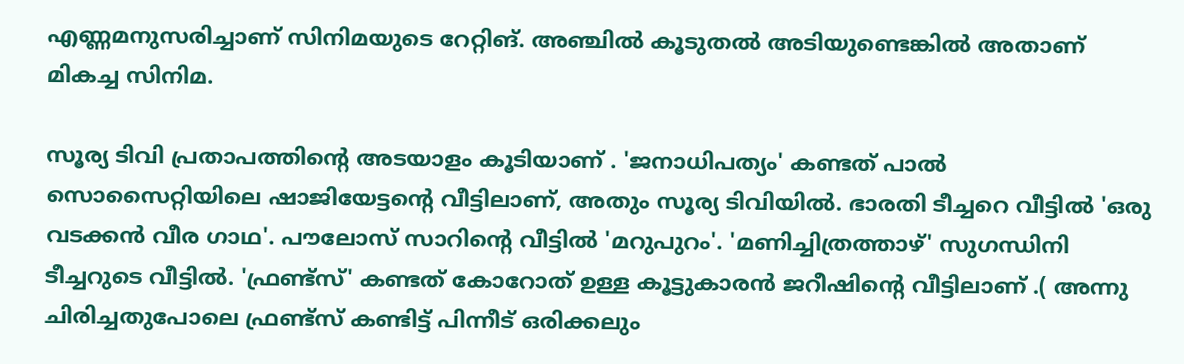എണ്ണമനുസരിച്ചാണ് സിനിമയുടെ റേറ്റിങ്. അഞ്ചിൽ കൂടുതൽ അടിയുണ്ടെങ്കിൽ അതാണ് മികച്ച സിനിമ.

സൂര്യ ടിവി പ്രതാപത്തിന്റെ അടയാളം കൂടിയാണ് . 'ജനാധിപത്യം' കണ്ടത് പാൽ സൊസൈറ്റിയിലെ ഷാജിയേട്ടന്റെ വീട്ടിലാണ്, അതും സൂര്യ ടിവിയിൽ. ഭാരതി ടീച്ചറെ വീട്ടിൽ 'ഒരു വടക്കൻ വീര ഗാഥ'. പൗലോസ് സാറിന്റെ വീട്ടിൽ 'മറുപുറം'. 'മണിച്ചിത്രത്താഴ്' സുഗന്ധിനി ടീച്ചറുടെ വീട്ടിൽ. 'ഫ്രണ്ട്‌സ്' കണ്ടത് കോറോത് ഉള്ള കൂട്ടുകാരൻ ജറീഷിന്റെ വീട്ടിലാണ് .( അന്നു ചിരിച്ചതുപോലെ ഫ്രണ്ട്‌സ് കണ്ടിട്ട് പിന്നീട് ഒരിക്കലും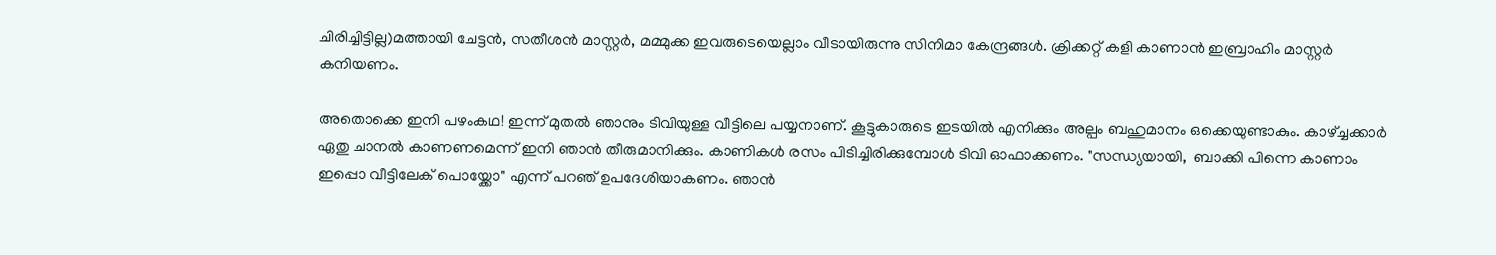ചിരിച്ചിട്ടില്ല)മത്തായി ചേട്ടൻ, സതീശൻ മാസ്റ്റർ, മമ്മുക്ക ഇവരുടെയെല്ലാം വീടായിരുന്നു സിനിമാ കേന്ദ്രങ്ങൾ. ക്രിക്കറ്റ് കളി കാണാൻ ഇബ്രാഹിം മാസ്റ്റർ കനിയണം.

അതൊക്കെ ഇനി പഴംകഥ! ഇന്ന് മുതൽ ഞാനും ടിവിയുള്ള വീട്ടിലെ പയ്യനാണ്. കൂട്ടുകാരുടെ ഇടയിൽ എനിക്കും അല്പം ബഹുമാനം ഒക്കെയുണ്ടാകും. കാഴ്ച്ചക്കാർ ഏതു ചാനൽ കാണണമെന്ന് ഇനി ഞാൻ തീരുമാനിക്കും. കാണികൾ രസം പിടിച്ചിരിക്കുമ്പോൾ ടിവി ഓഫാക്കണം. "സന്ധ്യയായി,  ബാക്കി പിന്നെ കാണാം ഇപ്പൊ വീട്ടിലേക് പൊയ്ക്കോ" എന്ന് പറഞ്‍ ഉപദേശിയാകണം. ഞാൻ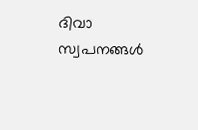ദിവാ സ്വപനങ്ങൾ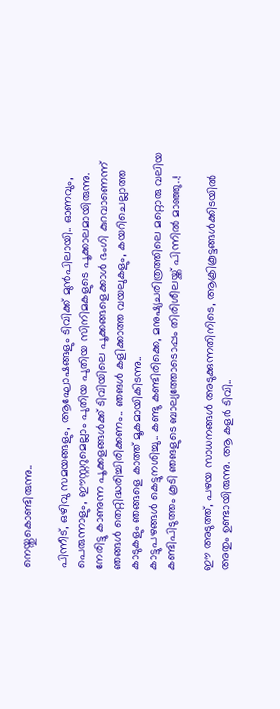നെയ്തുകൊണ്ടിരുന്നു..

പിന്നീട്, ഒഴിവു സമയങ്ങളും, ആഘോഷങ്ങളും ടിവിക്ക് മുൻപിലായി.. ഓണവും, പെരുന്നാളും, ഈസ്റ്ററുമെല്ലാം പുതിയ പുതിയ സിനിമകളുടെ പൂക്കാലമായിരുന്നു. നേരിട്ടു കാണുന്ന പൂക്കളങ്ങൾക്ക് ടിവിയിലെ പൂക്കങ്ങളെക്കാൾ ഭംഗി കുറവാണെന്ന് ഞങ്ങൾ തെറ്റിദ്ധരിച്ചിരിക്കണം.. ഞങൾ കളിക്കാത്ത വയലുകളും, കയറിചെല്ലാത്ത കാടുകളും ഞങ്ങളെ കാത്ത് മൂകമായികിടന്നു..
കാട്ടുപഴങ്ങൾ കെട്ടുനശിച്ചു.. കണ്ടു കണ്ടിരിക്കെ, മനുഷ്യചരിത്രത്തിലെ മറ്റൊരു വലിയ കണ്ടിപിടുത്തം കൂടി ഞങളുടെ ബാല്യത്തോടൊപ്പം തിരിശീലയ്ക്ക് പിന്നിൽ മാഞ്ഞു..!

ഈ അടുത്ത്‌, പഴയ സാധനങ്ങൾ അടുക്കുന്നതിനിടെ, ആക്രികൂട്ടങ്ങൾക്കിടയിൽ അതും ഉണ്ടായിരുന്നു. ആ കളർ ടിവി..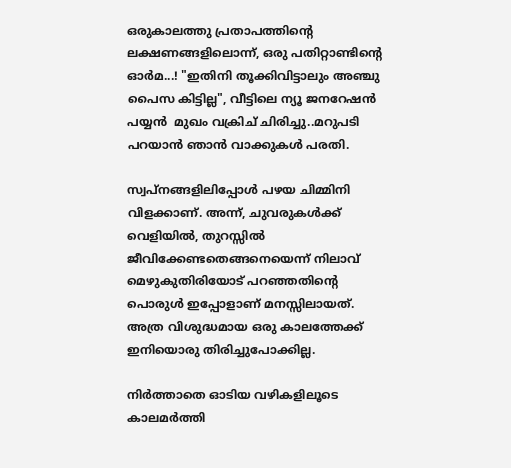ഒരുകാലത്തു പ്രതാപത്തിന്റെ ലക്ഷണങ്ങളിലൊന്ന്, ഒരു പതിറ്റാണ്ടിന്റെ ഓർമ...! "ഇതിനി തൂക്കിവിട്ടാലും അഞ്ചു പൈസ കിട്ടില്ല", വീട്ടിലെ ന്യൂ ജനറേഷൻ പയ്യൻ  മുഖം വക്രിച് ചിരിച്ചു..മറുപടി പറയാൻ ഞാൻ വാക്കുകൾ പരതി.

സ്വപ്നങ്ങളിലിപ്പോൾ പഴയ ചിമ്മിനി വിളക്കാണ്. അന്ന്, ചുവരുകൾക്ക് വെളിയിൽ, തുറസ്സിൽ ജീവിക്കേണ്ടതെങ്ങനെയെന്ന് നിലാവ് മെഴുകുതിരിയോട് പറഞ്ഞതിന്റെ പൊരുൾ ഇപ്പോളാണ് മനസ്സിലായത്. അത്ര വിശുദ്ധമായ ഒരു കാലത്തേക്ക് ഇനിയൊരു തിരിച്ചുപോക്കില്ല.

നിർത്താതെ ഓടിയ വഴികളിലൂടെ കാലമർത്തി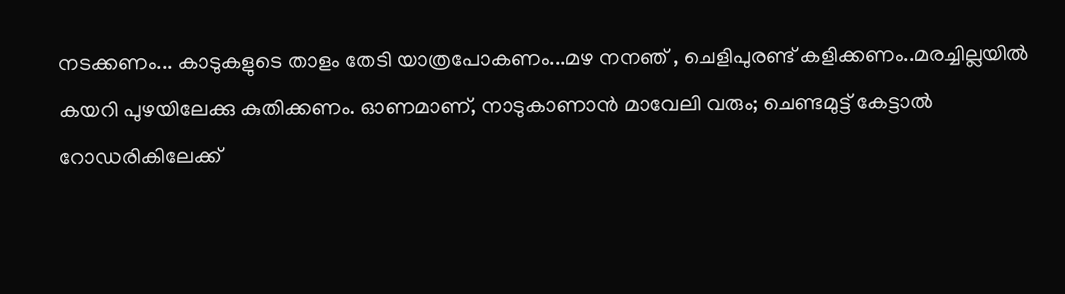നടക്കണം... കാടുകളുടെ താളം തേടി യാത്രപോകണം...മഴ നനഞ് , ചെളിപുരണ്ട് കളിക്കണം..മരച്ചില്ലയിൽ കയറി പുഴയിലേക്കു കുതിക്കണം. ഓണമാണ്, നാടുകാണാൻ മാവേലി വരും; ചെണ്ടമുട്ട് കേട്ടാൽ  റോഡരികിലേക്ക്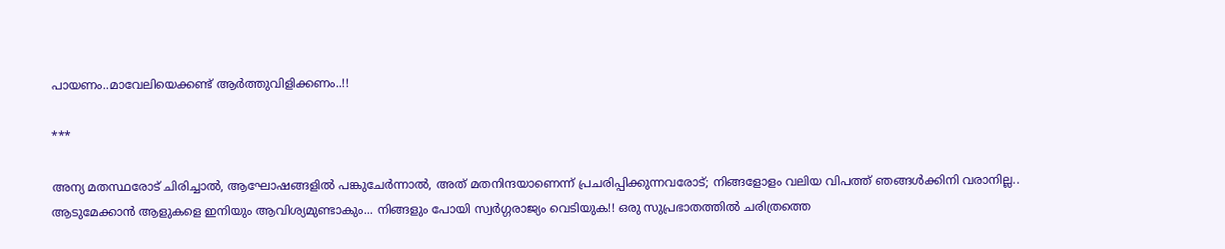പായണം..മാവേലിയെക്കണ്ട് ആർത്തുവിളിക്കണം..!!

***

അന്യ മതസ്ഥരോട് ചിരിച്ചാൽ, ആഘോഷങ്ങളിൽ പങ്കുചേർന്നാൽ, അത് മതനിന്ദയാണെന്ന് പ്രചരിപ്പിക്കുന്നവരോട്; നിങ്ങളോളം വലിയ വിപത്ത് ഞങ്ങൾക്കിനി വരാനില്ല.. ആടുമേക്കാൻ ആളുകളെ ഇനിയും ആവിശ്യമുണ്ടാകും... നിങ്ങളും പോയി സ്വർഗ്ഗരാജ്യം വെടിയുക!! ഒരു സുപ്രഭാതത്തിൽ ചരിത്രത്തെ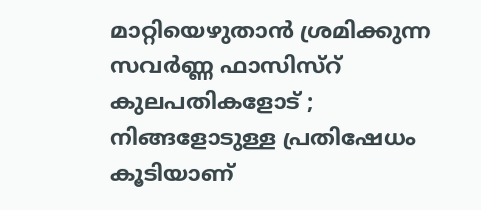മാറ്റിയെഴുതാൻ ശ്രമിക്കുന്ന സവർണ്ണ ഫാസിസ്റ് കുലപതികളോട് ; നിങ്ങളോടുള്ള പ്രതിഷേധം കൂടിയാണ്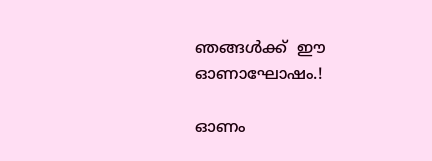ഞങ്ങൾക്ക്  ഈ ഓണാഘോഷം.!

ഓണം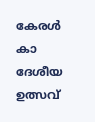കേരൾ കാ ദേശീയ ഉത്സവ്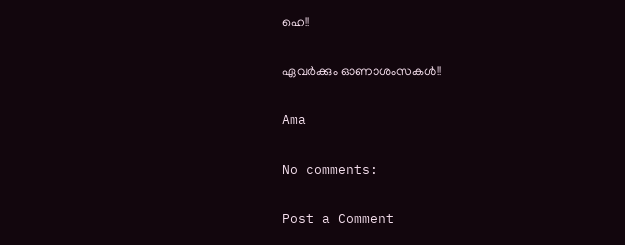ഹെ!!

ഏവർക്കും ഓണാശംസകൾ!!

Ama

No comments:

Post a Comment